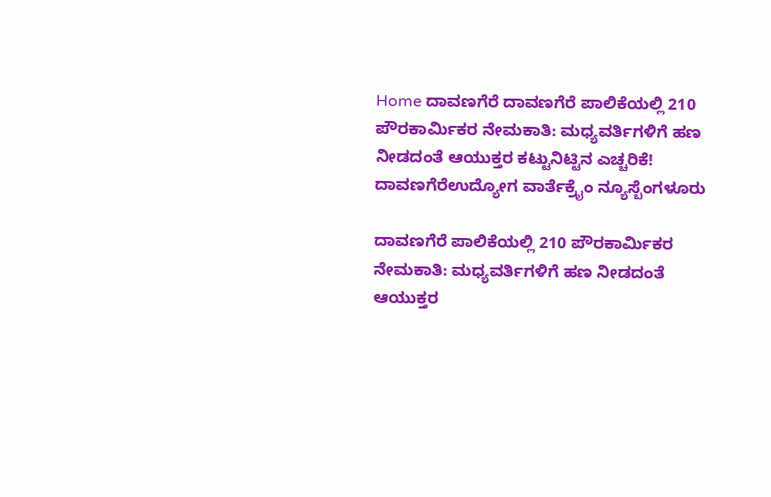Home ದಾವಣಗೆರೆ ದಾವಣಗೆರೆ ಪಾಲಿಕೆಯಲ್ಲಿ 210 ಪೌರಕಾರ್ಮಿಕರ ನೇಮಕಾತಿ: ಮಧ್ಯವರ್ತಿಗಳಿಗೆ ಹಣ ನೀಡದಂತೆ ಆಯುಕ್ತರ ಕಟ್ಟುನಿಟ್ಟಿನ ಎಚ್ಚರಿಕೆ!
ದಾವಣಗೆರೆಉದ್ಯೋಗ ವಾರ್ತೆಕ್ರೈಂ ನ್ಯೂಸ್ಬೆಂಗಳೂರು

ದಾವಣಗೆರೆ ಪಾಲಿಕೆಯಲ್ಲಿ 210 ಪೌರಕಾರ್ಮಿಕರ ನೇಮಕಾತಿ: ಮಧ್ಯವರ್ತಿಗಳಿಗೆ ಹಣ ನೀಡದಂತೆ ಆಯುಕ್ತರ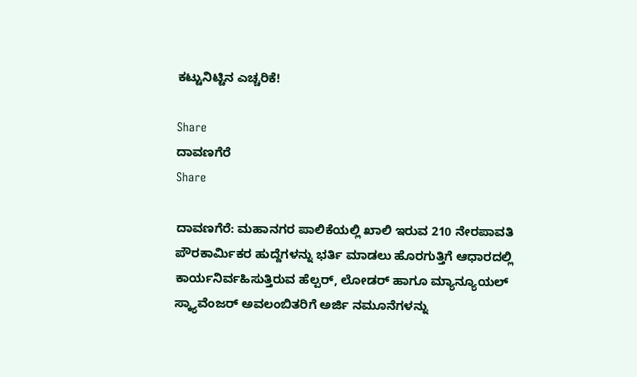ಕಟ್ಟುನಿಟ್ಟಿನ ಎಚ್ಚರಿಕೆ!

Share
ದಾವಣಗೆರೆ
Share

ದಾವಣಗೆರೆ: ಮಹಾನಗರ ಪಾಲಿಕೆಯಲ್ಲಿ ಖಾಲಿ ಇರುವ 210 ನೇರಪಾವತಿ ಪೌರಕಾರ್ಮಿಕರ ಹುದ್ದೆಗಳನ್ನು ಭರ್ತಿ ಮಾಡಲು ಹೊರಗುತ್ತಿಗೆ ಆಧಾರದಲ್ಲಿ ಕಾರ್ಯನಿರ್ವಹಿಸುತ್ತಿರುವ ಹೆಲ್ಪರ್, ಲೋಡರ್ ಹಾಗೂ ಮ್ಯಾನ್ಯೂಯಲ್ ಸ್ಕ್ಯಾವೆಂಜರ್ ಅವಲಂಬಿತರಿಗೆ ಅರ್ಜಿ ನಮೂನೆಗಳನ್ನು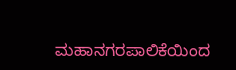ಮಹಾನಗರಪಾಲಿಕೆಯಿಂದ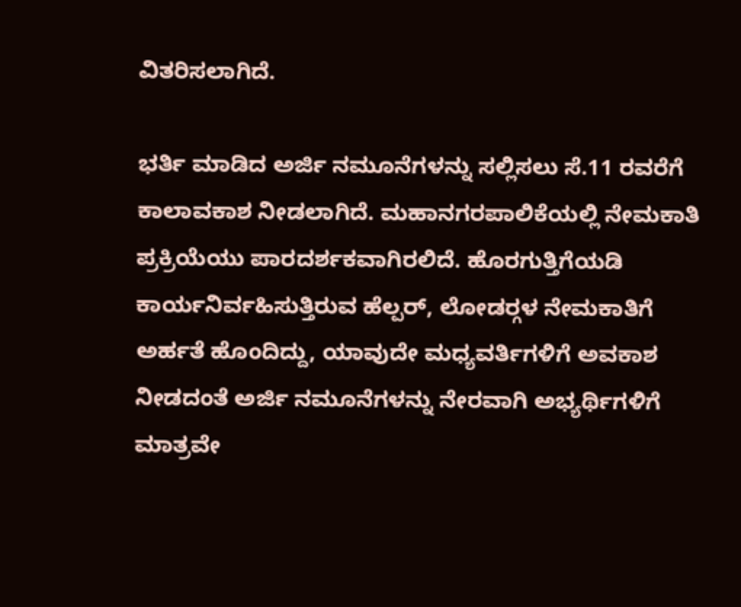ವಿತರಿಸಲಾಗಿದೆ.

ಭರ್ತಿ ಮಾಡಿದ ಅರ್ಜಿ ನಮೂನೆಗಳನ್ನು ಸಲ್ಲಿಸಲು ಸೆ.11 ರವರೆಗೆ ಕಾಲಾವಕಾಶ ನೀಡಲಾಗಿದೆ. ಮಹಾನಗರಪಾಲಿಕೆಯಲ್ಲಿ ನೇಮಕಾತಿ ಪ್ರಕ್ರಿಯೆಯು ಪಾರದರ್ಶಕವಾಗಿರಲಿದೆ. ಹೊರಗುತ್ತಿಗೆಯಡಿ ಕಾರ್ಯನಿರ್ವಹಿಸುತ್ತಿರುವ ಹೆಲ್ಪರ್, ಲೋಡರ್‍ಗಳ ನೇಮಕಾತಿಗೆ ಅರ್ಹತೆ ಹೊಂದಿದ್ದು, ಯಾವುದೇ ಮಧ್ಯವರ್ತಿಗಳಿಗೆ ಅವಕಾಶ ನೀಡದಂತೆ ಅರ್ಜಿ ನಮೂನೆಗಳನ್ನು ನೇರವಾಗಿ ಅಭ್ಯರ್ಥಿಗಳಿಗೆ ಮಾತ್ರವೇ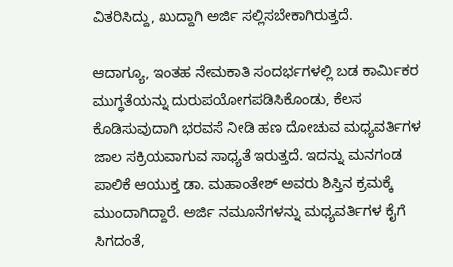ವಿತರಿಸಿದ್ದು, ಖುದ್ದಾಗಿ ಅರ್ಜಿ ಸಲ್ಲಿಸಬೇಕಾಗಿರುತ್ತದೆ.

ಆದಾಗ್ಯೂ, ಇಂತಹ ನೇಮಕಾತಿ ಸಂದರ್ಭಗಳಲ್ಲಿ ಬಡ ಕಾರ್ಮಿಕರ ಮುಗ್ಧತೆಯನ್ನು ದುರುಪಯೋಗಪಡಿಸಿಕೊಂಡು, ಕೆಲಸ ಕೊಡಿಸುವುದಾಗಿ ಭರವಸೆ ನೀಡಿ ಹಣ ದೋಚುವ ಮಧ್ಯವರ್ತಿಗಳ ಜಾಲ ಸಕ್ರಿಯವಾಗುವ ಸಾಧ್ಯತೆ ಇರುತ್ತದೆ. ಇದನ್ನು ಮನಗಂಡ ಪಾಲಿಕೆ ಆಯುಕ್ತ ಡಾ. ಮಹಾಂತೇಶ್ ಅವರು ಶಿಸ್ತಿನ ಕ್ರಮಕ್ಕೆ ಮುಂದಾಗಿದ್ದಾರೆ. ಅರ್ಜಿ ನಮೂನೆಗಳನ್ನು ಮಧ್ಯವರ್ತಿಗಳ ಕೈಗೆ ಸಿಗದಂತೆ,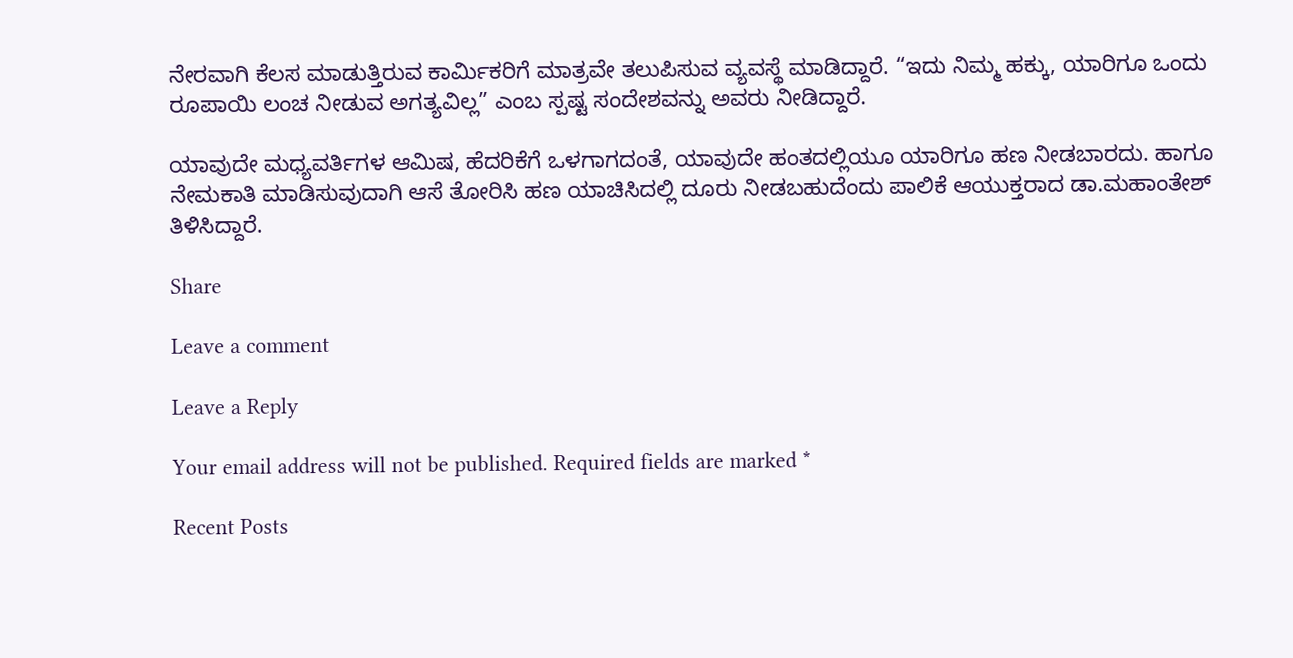ನೇರವಾಗಿ ಕೆಲಸ ಮಾಡುತ್ತಿರುವ ಕಾರ್ಮಿಕರಿಗೆ ಮಾತ್ರವೇ ತಲುಪಿಸುವ ವ್ಯವಸ್ಥೆ ಮಾಡಿದ್ದಾರೆ. “ಇದು ನಿಮ್ಮ ಹಕ್ಕು, ಯಾರಿಗೂ ಒಂದು ರೂಪಾಯಿ ಲಂಚ ನೀಡುವ ಅಗತ್ಯವಿಲ್ಲ” ಎಂಬ ಸ್ಪಷ್ಟ ಸಂದೇಶವನ್ನು ಅವರು ನೀಡಿದ್ದಾರೆ.

ಯಾವುದೇ ಮಧ್ಯವರ್ತಿಗಳ ಆಮಿಷ, ಹೆದರಿಕೆಗೆ ಒಳಗಾಗದಂತೆ, ಯಾವುದೇ ಹಂತದಲ್ಲಿಯೂ ಯಾರಿಗೂ ಹಣ ನೀಡಬಾರದು. ಹಾಗೂ ನೇಮಕಾತಿ ಮಾಡಿಸುವುದಾಗಿ ಆಸೆ ತೋರಿಸಿ ಹಣ ಯಾಚಿಸಿದಲ್ಲಿ ದೂರು ನೀಡಬಹುದೆಂದು ಪಾಲಿಕೆ ಆಯುಕ್ತರಾದ ಡಾ.ಮಹಾಂತೇಶ್ ತಿಳಿಸಿದ್ದಾರೆ.

Share

Leave a comment

Leave a Reply

Your email address will not be published. Required fields are marked *

Recent Posts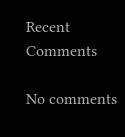Recent Comments

No comments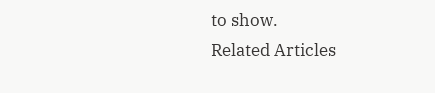to show.
Related Articles